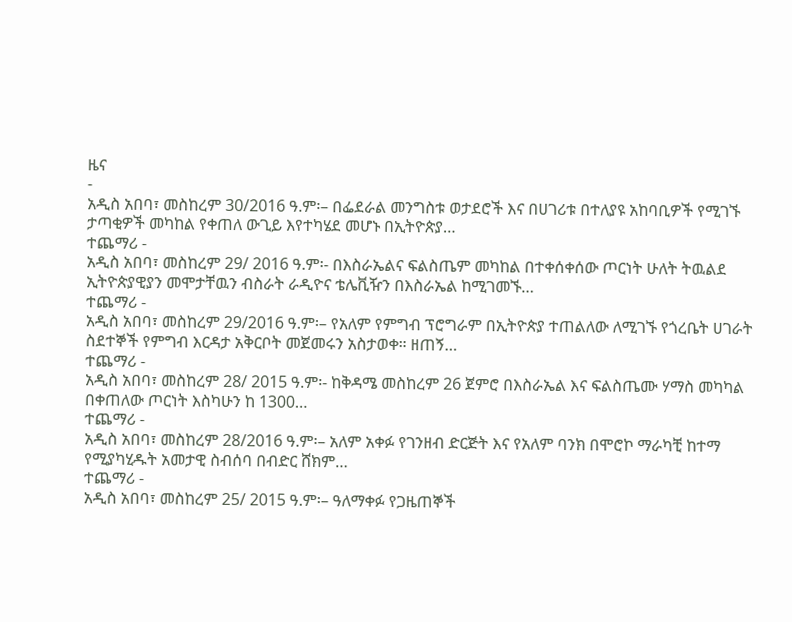ዜና
-
አዲስ አበባ፣ መስከረም 30/2016 ዓ.ም፡– በፌደራል መንግስቱ ወታደሮች እና በሀገሪቱ በተለያዩ አከባቢዎች የሚገኙ ታጣቂዎች መካከል የቀጠለ ውጊይ እየተካሄደ መሆኑ በኢትዮጵያ…
ተጨማሪ -
አዲስ አበባ፣ መስከረም 29/ 2016 ዓ.ም፡- በእስራኤልና ፍልስጤም መካከል በተቀሰቀሰው ጦርነት ሁለት ትዉልደ ኢትዮጵያዊያን መሞታቸዉን ብስራት ራዲዮና ቴሌቪዥን በእስራኤል ከሚገመኙ…
ተጨማሪ -
አዲስ አበባ፣ መስከረም 29/2016 ዓ.ም፡– የአለም የምግብ ፕሮግራም በኢትዮጵያ ተጠልለው ለሚገኙ የጎረቤት ሀገራት ስደተኞች የምግብ እርዳታ አቅርቦት መጀመሩን አስታወቀ። ዘጠኝ…
ተጨማሪ -
አዲስ አበባ፣ መስከረም 28/ 2015 ዓ.ም፡- ከቅዳሜ መስከረም 26 ጀምሮ በእስራኤል እና ፍልስጤሙ ሃማስ መካካል በቀጠለው ጦርነት እስካሁን ከ 1300…
ተጨማሪ -
አዲስ አበባ፣ መስከረም 28/2016 ዓ.ም፡– አለም አቀፉ የገንዘብ ድርጅት እና የአለም ባንክ በሞሮኮ ማራካቺ ከተማ የሚያካሂዱት አመታዊ ስብሰባ በብድር ሸክም…
ተጨማሪ -
አዲስ አበባ፣ መስከረም 25/ 2015 ዓ.ም፡– ዓለማቀፉ የጋዜጠኞች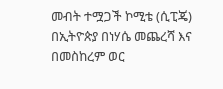መብት ተሟጋች ኮሚቴ (ሲፒጄ) በኢትዮጵያ በነሃሴ መጨረሻ እና በመስከረም ወር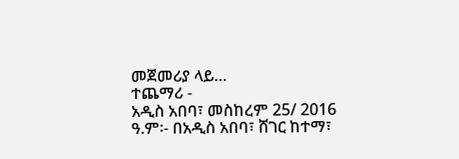መጀመሪያ ላይ…
ተጨማሪ -
አዲስ አበባ፣ መስከረም 25/ 2016 ዓ.ም፡- በአዲስ አበባ፣ ሸገር ከተማ፣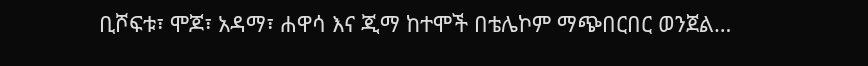ቢሾፍቱ፣ ሞጆ፣ አዳማ፣ ሐዋሳ እና ጂማ ከተሞች በቴሌኮም ማጭበርበር ወንጀል…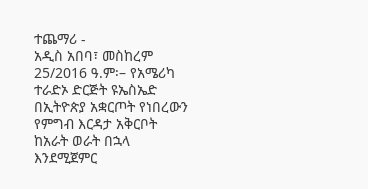ተጨማሪ -
አዲስ አበባ፣ መስከረም 25/2016 ዓ.ም፡– የአሜሪካ ተራድኦ ድርጅት ዩኤስኤድ በኢትዮጵያ አቋርጦት የነበረውን የምግብ እርዳታ አቅርቦት ከአራት ወራት በኋላ እንደሚጀምር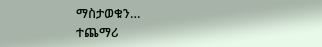ማስታወቁን…
ተጨማሪ